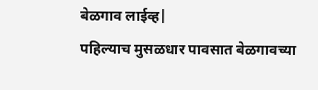बेळगाव लाईव्ह|
पहिल्याच मुसळधार पावसात बेळगावच्या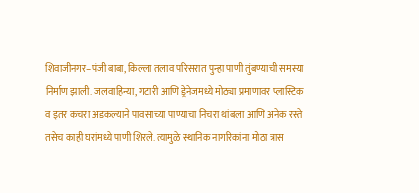शिवाजीनगर–पंजी बाबा, किल्ला तलाव परिसरात पुन्हा पाणी तुंबण्याची समस्या निर्माण झाली. जलवाहिन्या, गटारी आणि ड्रेनेजमध्ये मोठ्या प्रमाणावर प्लास्टिक व इतर कचरा अडकल्याने पावसाच्या पाण्याचा निचरा थांबला आणि अनेक रस्ते तसेच काही घरांमध्ये पाणी शिरले. त्यामुळे स्थानिक नागरिकांना मोठा त्रास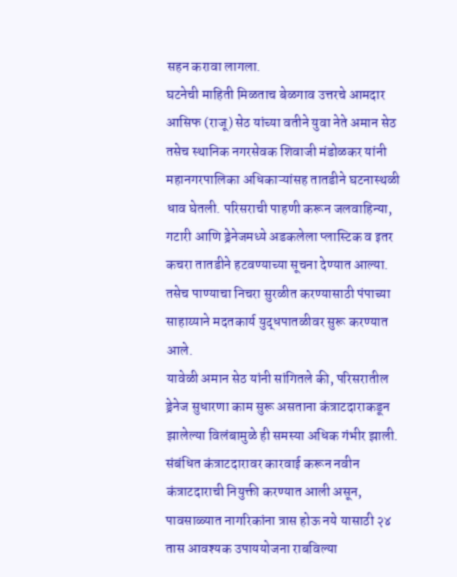सहन करावा लागला.
घटनेची माहिती मिळताच बेळगाव उत्तरचे आमदार आसिफ (राजू) सेठ यांच्या वतीने युवा नेते अमान सेठ तसेच स्थानिक नगरसेवक शिवाजी मंडोळकर यांनी महानगरपालिका अधिकाऱ्यांसह तातडीने घटनास्थळी धाव घेतली. परिसराची पाहणी करून जलवाहिन्या, गटारी आणि ड्रेनेजमध्ये अडकलेला प्लास्टिक व इतर कचरा तातडीने हटवण्याच्या सूचना देण्यात आल्या. तसेच पाण्याचा निचरा सुरळीत करण्यासाठी पंपाच्या साहाय्याने मदतकार्य युद्धपातळीवर सुरू करण्यात आले.
यावेळी अमान सेठ यांनी सांगितले की, परिसरातील ड्रेनेज सुधारणा काम सुरू असताना कंत्राटदाराकडून झालेल्या विलंबामुळे ही समस्या अधिक गंभीर झाली. संबंधित कंत्राटदारावर कारवाई करून नवीन कंत्राटदाराची नियुक्ती करण्यात आली असून, पावसाळ्यात नागरिकांना त्रास होऊ नये यासाठी २४ तास आवश्यक उपाययोजना राबविल्या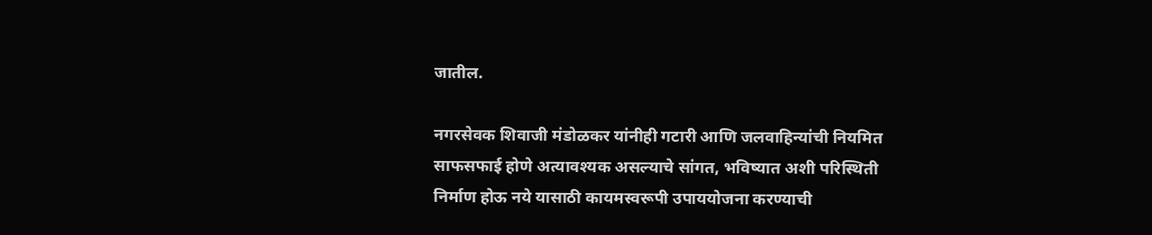जातील.

नगरसेवक शिवाजी मंडोळकर यांनीही गटारी आणि जलवाहिन्यांची नियमित साफसफाई होणे अत्यावश्यक असल्याचे सांगत, भविष्यात अशी परिस्थिती निर्माण होऊ नये यासाठी कायमस्वरूपी उपाययोजना करण्याची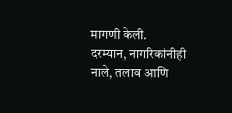मागणी केली.
दरम्यान, नागरिकांनीही नाले, तलाव आणि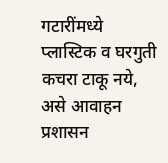गटारींमध्ये प्लास्टिक व घरगुती कचरा टाकू नये, असे आवाहन प्रशासन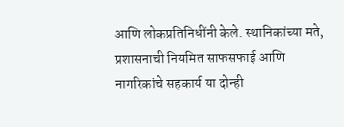आणि लोकप्रतिनिधींनी केले. स्थानिकांच्या मते, प्रशासनाची नियमित साफसफाई आणि नागरिकांचे सहकार्य या दोन्ही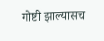गोष्टी झाल्यासच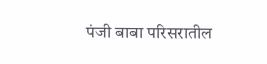पंजी बाबा परिसरातील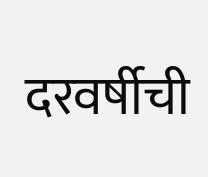दरवर्षीची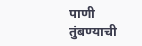पाणी तुंबण्याची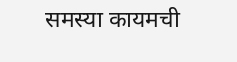समस्या कायमची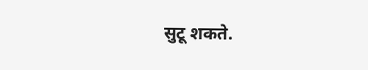सुटू शकते.